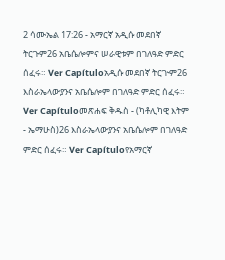2 ሳሙኤል 17:26 - አማርኛ አዲሱ መደበኛ ትርጉም26 አቤሴሎምና ሠራዊቱም በገለዓድ ምድር ሰፈሩ። Ver Capítuloአዲሱ መደበኛ ትርጒም26 እስራኤላውያንና አቤሴሎም በገለዓድ ምድር ሰፈሩ። Ver Capítuloመጽሐፍ ቅዱስ - (ካቶሊካዊ እትም - ኤማሁስ)26 እስራኤላውያንና አቤሴሎም በገለዓድ ምድር ሰፈሩ። Ver Capítuloየአማርኛ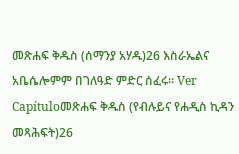መጽሐፍ ቅዱስ (ሰማንያ አሃዱ)26 እስራኤልና አቤሴሎምም በገለዓድ ምድር ሰፈሩ። Ver Capítuloመጽሐፍ ቅዱስ (የብሉይና የሐዲስ ኪዳን መጻሕፍት)26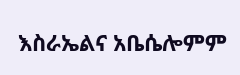እስራኤልና አቤሴሎምም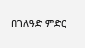በገለዓድ ምድር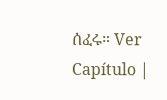ሰፈሩ። Ver Capítulo |